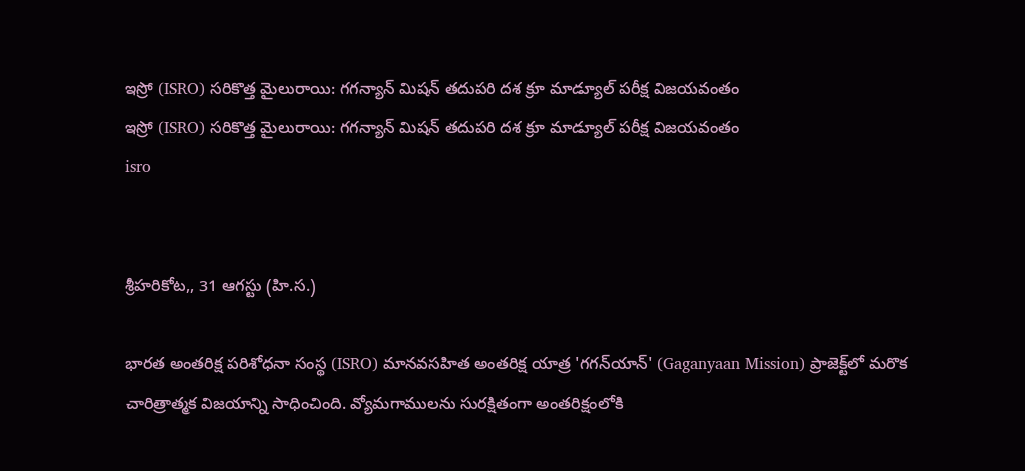ఇస్రో (ISRO) సరికొత్త మైలురాయి: గగన్యాన్ మిషన్ తదుపరి దశ క్రూ మాడ్యూల్ పరీక్ష విజయవంతం
ఇస్రో (ISRO) సరికొత్త మైలురాయి: గగన్యాన్ మిషన్ తదుపరి దశ క్రూ మాడ్యూల్ పరీక్ష విజయవంతం
isro


శ్రీహరికోట,, 31 ఆగస్టు (హి.స.)

భారత అంతరిక్ష పరిశోధనా సంస్థ (ISRO) మానవసహిత అంతరిక్ష యాత్ర 'గగన్‌యాన్' (Gaganyaan Mission) ప్రాజెక్ట్‌లో మరొక చారిత్రాత్మక విజయాన్ని సాధించింది. వ్యోమగాములను సురక్షితంగా అంతరిక్షంలోకి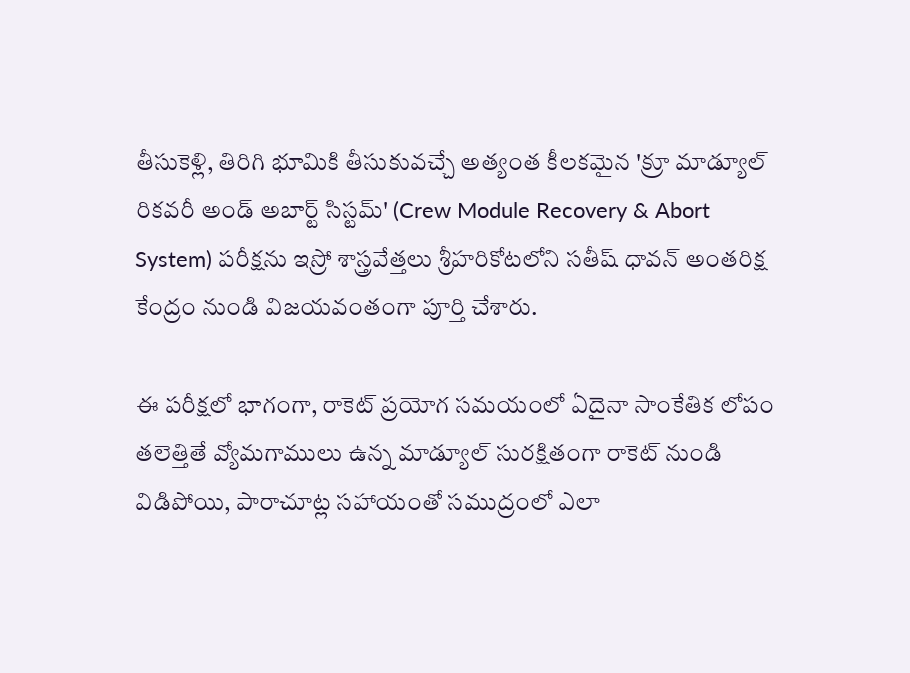తీసుకెళ్లి, తిరిగి భూమికి తీసుకువచ్చే అత్యంత కీలకమైన 'క్రూ మాడ్యూల్ రికవరీ అండ్ అబార్ట్ సిస్టమ్' (Crew Module Recovery & Abort System) పరీక్షను ఇస్రో శాస్త్రవేత్తలు శ్రీహరికోటలోని సతీష్ ధావన్ అంతరిక్ష కేంద్రం నుండి విజయవంతంగా పూర్తి చేశారు.

ఈ పరీక్షలో భాగంగా, రాకెట్ ప్రయోగ సమయంలో ఏదైనా సాంకేతిక లోపం తలెత్తితే వ్యోమగాములు ఉన్న మాడ్యూల్ సురక్షితంగా రాకెట్ నుండి విడిపోయి, పారాచూట్ల సహాయంతో సముద్రంలో ఎలా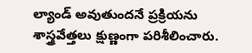ల్యాండ్ అవుతుందనే ప్రక్రియను శాస్త్రవేత్తలు క్షుణ్ణంగా పరిశీలించారు.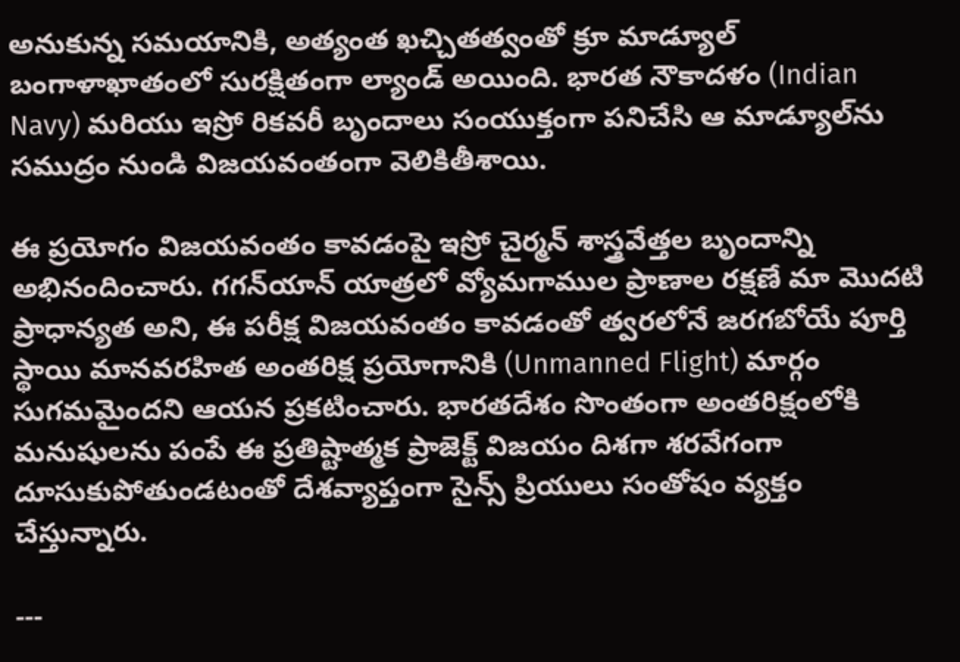అనుకున్న సమయానికి, అత్యంత ఖచ్చితత్వంతో క్రూ మాడ్యూల్ బంగాళాఖాతంలో సురక్షితంగా ల్యాండ్ అయింది. భారత నౌకాదళం (Indian Navy) మరియు ఇస్రో రికవరీ బృందాలు సంయుక్తంగా పనిచేసి ఆ మాడ్యూల్‌ను సముద్రం నుండి విజయవంతంగా వెలికితీశాయి.

ఈ ప్రయోగం విజయవంతం కావడంపై ఇస్రో చైర్మన్ శాస్త్రవేత్తల బృందాన్ని అభినందించారు. గగన్‌యాన్ యాత్రలో వ్యోమగాముల ప్రాణాల రక్షణే మా మొదటి ప్రాధాన్యత అని, ఈ పరీక్ష విజయవంతం కావడంతో త్వరలోనే జరగబోయే పూర్తి స్థాయి మానవరహిత అంతరిక్ష ప్రయోగానికి (Unmanned Flight) మార్గం సుగమమైందని ఆయన ప్రకటించారు. భారతదేశం సొంతంగా అంతరిక్షంలోకి మనుషులను పంపే ఈ ప్రతిష్టాత్మక ప్రాజెక్ట్ విజయం దిశగా శరవేగంగా దూసుకుపోతుండటంతో దేశవ్యాప్తంగా సైన్స్ ప్రియులు సంతోషం వ్యక్తం చేస్తున్నారు.

---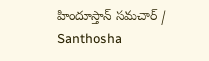హిందూస్తాన్ సమచార్ / Santhosha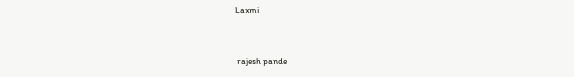Laxmi


 rajesh pande